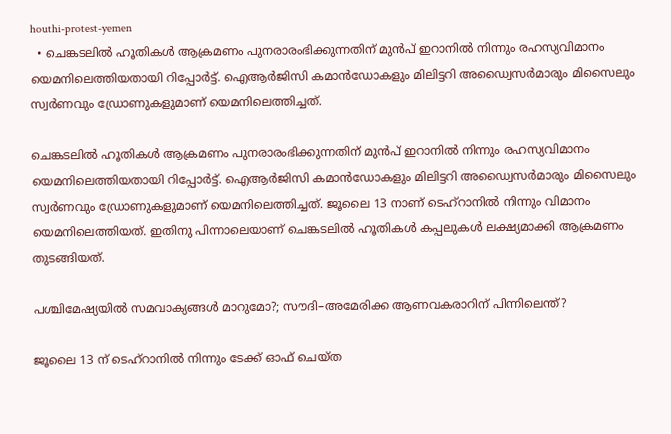houthi-protest-yemen
  • ചെങ്കടലില്‍ ഹൂതികള്‍ ആക്രമണം പുനരാരംഭിക്കുന്നതിന് മുന്‍പ് ഇറാനില്‍ നിന്നും രഹസ്യവിമാനം യെമനിലെത്തിയതായി റിപ്പോര്‍ട്ട്. ഐആര്‍ജിസി കമാന്‍ഡോകളും മിലിട്ടറി അഡ്വൈസര്‍മാരും മിസൈലും സ്വര്‍ണവും ഡ്രോണുകളുമാണ് യെമനിലെത്തിച്ചത്.

ചെങ്കടലില്‍ ഹൂതികള്‍ ആക്രമണം പുനരാരംഭിക്കുന്നതിന് മുന്‍പ് ഇറാനില്‍ നിന്നും രഹസ്യവിമാനം യെമനിലെത്തിയതായി റിപ്പോര്‍ട്ട്. ഐആര്‍ജിസി കമാന്‍ഡോകളും മിലിട്ടറി അഡ്വൈസര്‍മാരും മിസൈലും സ്വര്‍ണവും ഡ്രോണുകളുമാണ് യെമനിലെത്തിച്ചത്. ജൂലൈ 13 നാണ് ടെഹ്റാനില്‍ നിന്നും വിമാനം യെമനിലെത്തിയത്. ഇതിനു പിന്നാലെയാണ് ചെങ്കടലില്‍ ഹൂതികള്‍ കപ്പലുകള്‍ ലക്ഷ്യമാക്കി ആക്രമണം തുടങ്ങിയത്.

പശ്ചിമേഷ്യയില്‍ സമവാക്യങ്ങള്‍ മാറുമോ?; സൗദി–അമേരിക്ക ആണവകരാറിന് പിന്നിലെന്ത്?

ജൂലൈ 13 ന് ടെഹ്റാനില്‍ നിന്നും ടേക്ക് ഓഫ് ചെയ്ത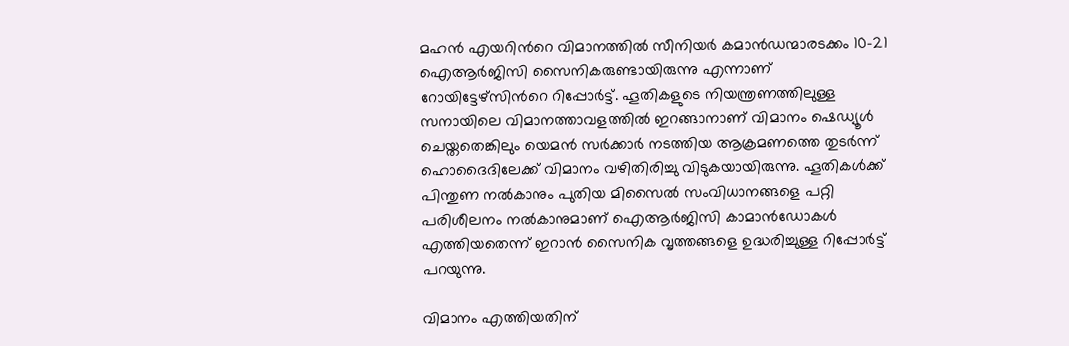മഹന്‍ എയറിന്‍റെ വിമാനത്തില്‍ സീനിയര്‍ കമാന്‍ഡ‍ന്മാരടക്കം 10-21 ഐആര്‍ജിസി സൈനികരുണ്ടായിരുന്നു എന്നാണ് റോയിട്ടേഴ്സിന്‍റെ റിപ്പോര്‍ട്ട്. ഹൂതികളുടെ നിയന്ത്രണത്തിലുള്ള സനായിലെ വിമാനത്താവളത്തില്‍ ഇറങ്ങാനാണ് വിമാനം ഷെഡ്യൂള്‍ ചെയ്തതെങ്കിലും യെമന്‍ സര്‍ക്കാര്‍ നടത്തിയ ആക്രമണത്തെ തുടര്‍ന്ന് ഹൊദൈദിലേക്ക് വിമാനം വഴിതിരിച്ചു വിടുകയായിരുന്നു. ഹൂതികള്‍ക്ക് പിന്തുണ നല്‍കാനും പുതിയ മിസൈല്‍ സംവിധാനങ്ങളെ പറ്റി പരിശീലനം നല്‍കാനുമാണ് ഐആര്‍ജിസി കാമാന്‍ഡോകള്‍ എത്തിയതെന്ന് ഇറാന്‍ സൈനിക വൃത്തങ്ങളെ ഉദ്ധരിച്ചുള്ള റിപ്പോര്‍ട്ട് പറയുന്നു.

വിമാനം എത്തിയതിന്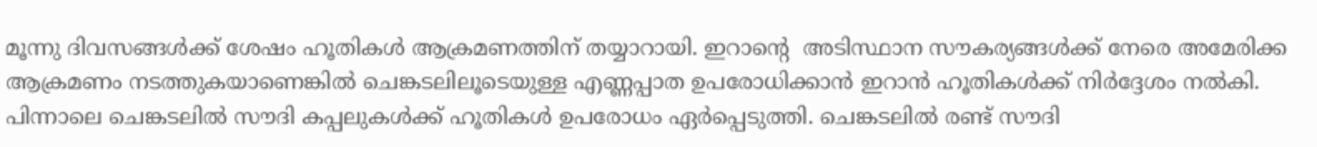മൂന്നു ദിവസങ്ങള്‍ക്ക് ശേഷം ഹൂതികള്‍ ആക്രമണത്തിന് തയ്യാറായി. ഇറാന്‍റെ  അടിസ്ഥാന സൗകര്യങ്ങൾക്ക് നേരെ അമേരിക്ക ആക്രമണം നടത്തുകയാണെങ്കിൽ ചെങ്കടലിലൂടെയുള്ള എണ്ണപ്പാത ഉപരോധിക്കാൻ ഇറാൻ ഹൂതികൾക്ക് നിർദ്ദേശം നൽകി. പിന്നാലെ ചെങ്കടലില്‍ സൗദി കപ്പലുകള്‍ക്ക് ഹൂതികള്‍ ഉപരോധം ഏര്‍പ്പെടുത്തി. ചെങ്കടലില്‍ രണ്ട് സൗദി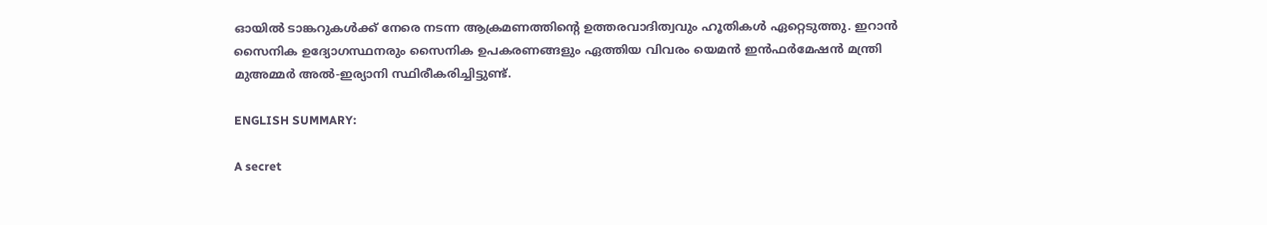ഓയില്‍ ടാങ്കറുകള്‍ക്ക് നേരെ നടന്ന ആക്രമണത്തിന്‍റെ ഉത്തരവാദിത്വവും ഹൂതികള്‍ ഏറ്റെടുത്തു. ഇറാന്‍ സൈനിക ഉദ്യോഗസ്ഥനരും സൈനിക ഉപകരണങ്ങളും ഏത്തിയ വിവരം യെമന്‍ ഇൻഫർമേഷൻ മന്ത്രി മുഅമ്മർ അൽ-ഇര്യാനി സ്ഥിരീകരിച്ചിട്ടുണ്ട്.

ENGLISH SUMMARY:

A secret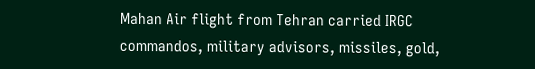Mahan Air flight from Tehran carried IRGC commandos, military advisors, missiles, gold,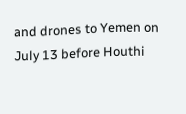and drones to Yemen on July 13 before Houthi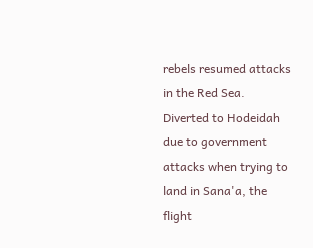rebels resumed attacks in the Red Sea. Diverted to Hodeidah due to government attacks when trying to land in Sana'a, the flight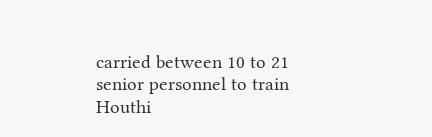carried between 10 to 21 senior personnel to train Houthi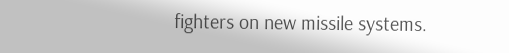fighters on new missile systems.